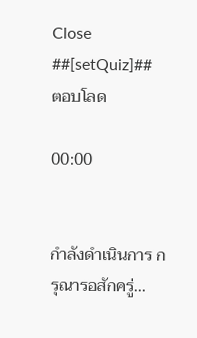Close
##[setQuiz]##
ตอบโลด

00:00


กำลังดำเนินการ กรุณารอสักครู่...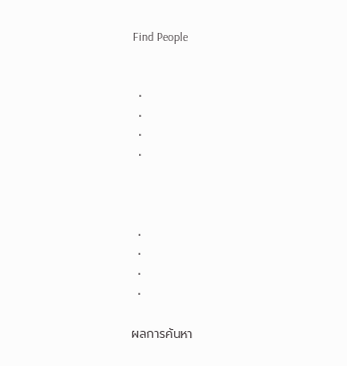Find People


  •
  •
  •
  •



  •
  •
  •
  •

ผลการค้นหา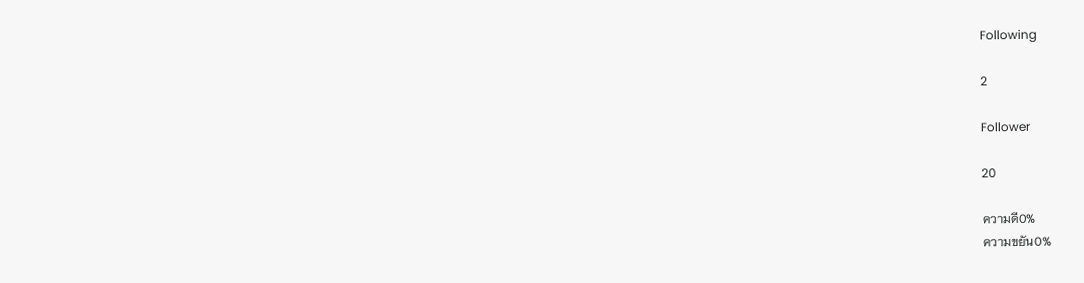Following

2

Follower

20

ความดี0%
ความขยัน0%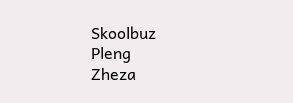Skoolbuz
Pleng
Zheza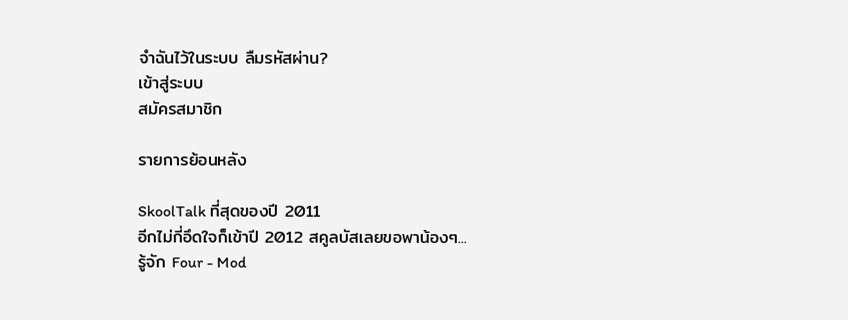จำฉันไว้ในระบบ ลืมรหัสผ่าน?
เข้าสู่ระบบ
สมัครสมาชิก

รายการย้อนหลัง

SkoolTalk ที่สุดของปี 2011
อีกไม่กี่อึดใจก็เข้าปี 2012 สคูลบัสเลยขอพาน้องๆ...
รู้จัก Four - Mod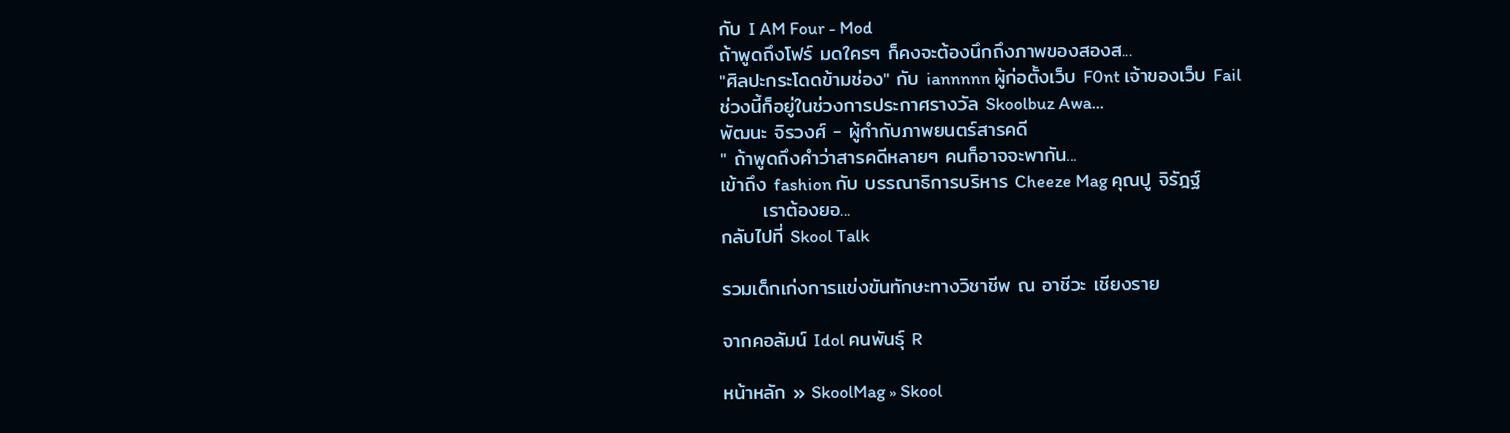กับ I AM Four - Mod
ถ้าพูดถึงโฟร์ มดใครๆ ก็คงจะต้องนึกถึงภาพของสองส...
"ศิลปะกระโดดข้ามช่อง" กับ iannnnn ผู้ก่อตั้งเว็บ F0nt เจ้าของเว็บ Fail
ช่วงนี้ก็อยู่ในช่วงการประกาศรางวัล Skoolbuz Awa...
พัฒนะ จิรวงศ์ - ผู้กำกับภาพยนตร์สารคดี
" ถ้าพูดถึงคำว่าสารคดีหลายๆ คนก็อาจจะพากัน...
เข้าถึง fashion กับ บรรณาธิการบริหาร Cheeze Mag คุณปู จิรัฎฐ์
      เราต้องยอ...
กลับไปที่ Skool Talk

รวมเด็กเก่งการแข่งขันทักษะทางวิชาชีพ ณ อาชีวะ เชียงราย

จากคอลัมน์ Idol คนพันธุ์ R

หน้าหลัก » SkoolMag » Skool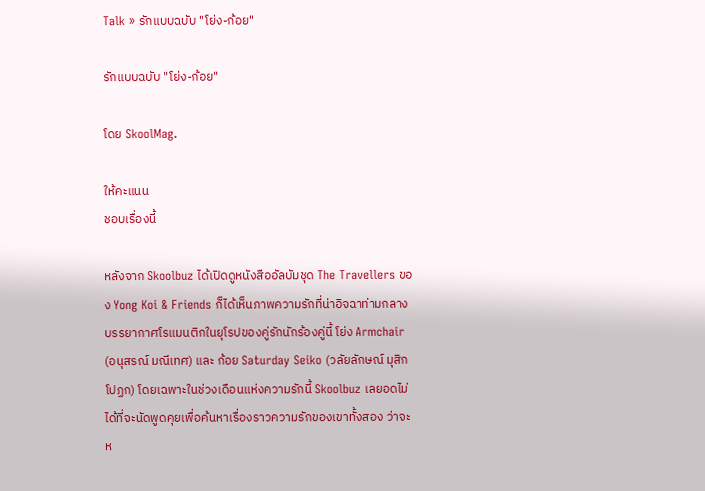Talk » รักแบบฉบับ "โย่ง-ก้อย"

รักแบบฉบับ "โย่ง-ก้อย"

โดย SkoolMag.

ให้คะแนน
ชอบเรื่องนี้

หลังจาก Skoolbuz ได้เปิดดูหนังสืออัลบัมชุด The Travellers ของ Yong Koi & Friends ก็ได้เห็นภาพความรักที่น่าอิจฉาท่ามกลางบรรยากาศโรแมนติกในยุโรปของคู่รักนักร้องคู่นี้ โย่ง Armchair (อนุสรณ์ มณีเทศ) และ ก้อย Saturday Seiko (วลัยลักษณ์ มุสิกโปฏก) โดยเฉพาะในช่วงเดือนแห่งความรักนี้ Skoolbuz เลยอดไม่ได้ที่จะนัดพูดคุยเพื่อค้นหาเรื่องราวความรักของเขาทั้งสอง ว่าจะห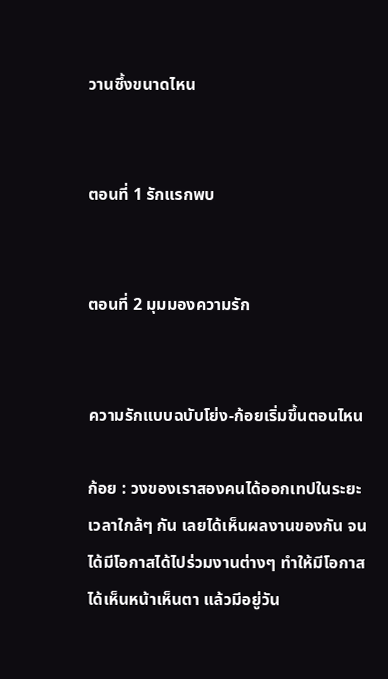วานซึ้งขนาดไหน


ตอนที่ 1 รักแรกพบ


ตอนที่ 2 มุมมองความรัก


ความรักแบบฉบับโย่ง-ก้อยเริ่มขึ้นตอนไหน

ก้อย : วงของเราสองคนได้ออกเทปในระยะเวลาใกล้ๆ กัน เลยได้เห็นผลงานของกัน จนได้มีโอกาสได้ไปร่วมงานต่างๆ ทำให้มีโอกาสได้เห็นหน้าเห็นตา แล้วมีอยู่วัน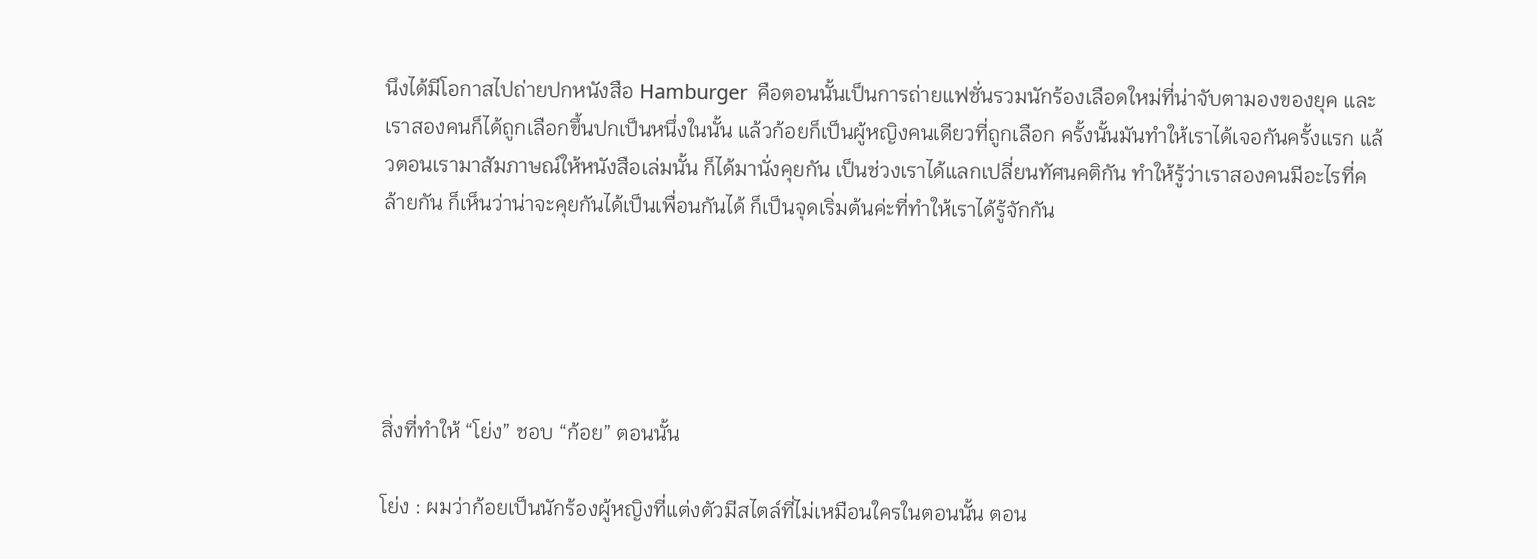นึงได้มีโอกาสไปถ่ายปกหนังสือ Hamburger  คือตอนนั้นเป็นการถ่ายแฟชั่นรวมนักร้องเลือดใหม่ที่น่าจับตามองของยุค และเราสองคนก็ได้ถูกเลือกขึ้นปกเป็นหนึ่งในนั้น แล้วก้อยก็เป็นผู้หญิงคนเดียวที่ถูกเลือก ครั้งนั้นมันทำให้เราได้เจอกันครั้งแรก แล้วตอนเรามาสัมภาษณ์ให้หนังสือเล่มนั้น ก็ได้มานั่งคุยกัน เป็นช่วงเราได้แลกเปลี่ยนทัศนคติกัน ทำให้รู้ว่าเราสองคนมีอะไรที่คล้ายกัน ก็เห็นว่าน่าจะคุยกันได้เป็นเพื่อนกันได้ ก็เป็นจุดเริ่มต้นค่ะที่ทำให้เราได้รู้จักกัน





สิ่งที่ทำให้ “โย่ง” ชอบ “ก้อย” ตอนนั้น

โย่ง : ผมว่าก้อยเป็นนักร้องผู้หญิงที่แต่งตัวมีสไตล์ที่ไม่เหมือนใครในตอนนั้น ตอน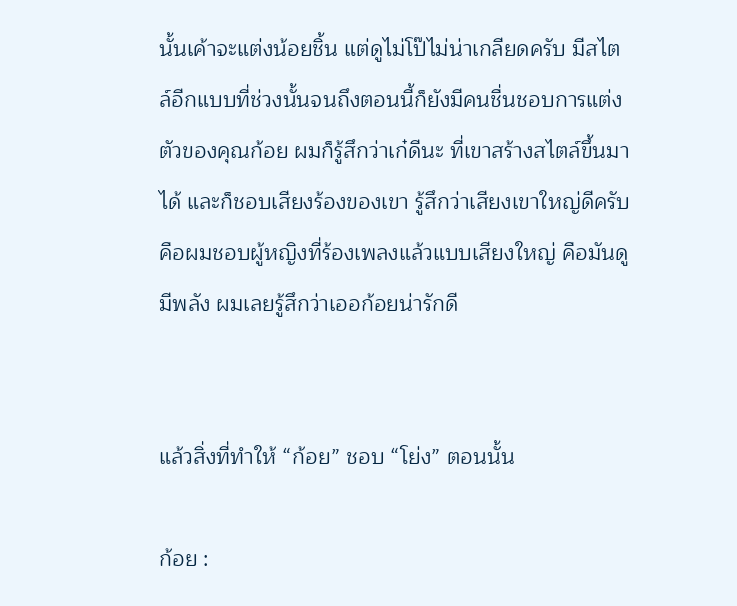นั้นเค้าจะแต่งน้อยชิ้น แต่ดูไม่โป๊ไม่น่าเกลียดครับ มีสไตล์อีกแบบที่ช่วงนั้นจนถึงตอนนี้ก็ยังมีคนชื่นชอบการแต่งตัวของคุณก้อย ผมก็รู้สึกว่าเก๋ดีนะ ที่เขาสร้างสไตล์ขึ้นมาได้ และก็ชอบเสียงร้องของเขา รู้สึกว่าเสียงเขาใหญ่ดีครับ คือผมชอบผู้หญิงที่ร้องเพลงแล้วแบบเสียงใหญ่ คือมันดูมีพลัง ผมเลยรู้สึกว่าเออก้อยน่ารักดี


แล้วสิ่งที่ทำให้ “ก้อย” ชอบ “โย่ง” ตอนนั้น

ก้อย :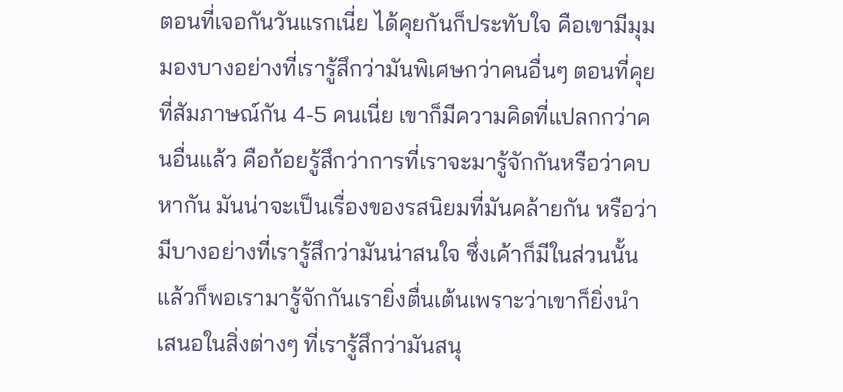ตอนที่เจอกันวันแรกเนี่ย ได้คุยกันก็ประทับใจ คือเขามีมุมมองบางอย่างที่เรารู้สึกว่ามันพิเศษกว่าคนอื่นๆ ตอนที่คุยที่สัมภาษณ์กัน 4-5 คนเนี่ย เขาก็มีความคิดที่แปลกกว่าคนอื่นแล้ว คือก้อยรู้สึกว่าการที่เราจะมารู้จักกันหรือว่าคบหากัน มันน่าจะเป็นเรื่องของรสนิยมที่มันคล้ายกัน หรือว่ามีบางอย่างที่เรารู้สึกว่ามันน่าสนใจ ซึ่งเค้าก็มีในส่วนนั้น  แล้วก็พอเรามารู้จักกันเรายิ่งตื่นเต้นเพราะว่าเขาก็ยิ่งนำเสนอในสิ่งต่างๆ ที่เรารู้สึกว่ามันสนุ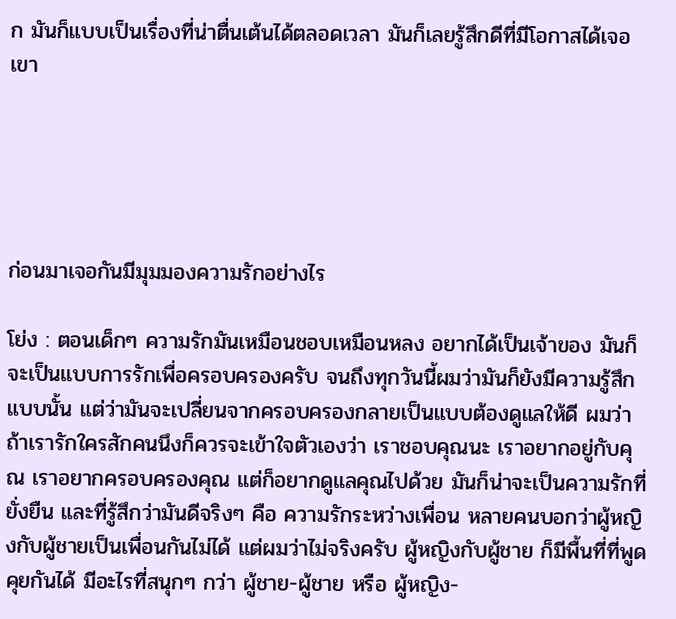ก มันก็แบบเป็นเรื่องที่น่าตื่นเต้นได้ตลอดเวลา มันก็เลยรู้สึกดีที่มีโอกาสได้เจอเขา





ก่อนมาเจอกันมีมุมมองความรักอย่างไร

โย่ง : ตอนเด็กๆ ความรักมันเหมือนชอบเหมือนหลง อยากได้เป็นเจ้าของ มันก็จะเป็นแบบการรักเพื่อครอบครองครับ จนถึงทุกวันนี้ผมว่ามันก็ยังมีความรู้สึกแบบนั้น แต่ว่ามันจะเปลี่ยนจากครอบครองกลายเป็นแบบต้องดูแลให้ดี ผมว่าถ้าเรารักใครสักคนนึงก็ควรจะเข้าใจตัวเองว่า เราชอบคุณนะ เราอยากอยู่กับคุณ เราอยากครอบครองคุณ แต่ก็อยากดูแลคุณไปด้วย มันก็น่าจะเป็นความรักที่ยั่งยืน และที่รู้สึกว่ามันดีจริงๆ คือ ความรักระหว่างเพื่อน หลายคนบอกว่าผู้หญิงกับผู้ชายเป็นเพื่อนกันไม่ได้ แต่ผมว่าไม่จริงครับ ผู้หญิงกับผู้ชาย ก็มีพื้นที่ที่พูดคุยกันได้ มีอะไรที่สนุกๆ กว่า ผู้ชาย-ผู้ชาย หรือ ผู้หญิง-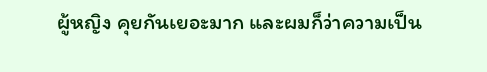ผู้หญิง คุยกันเยอะมาก และผมก็ว่าความเป็น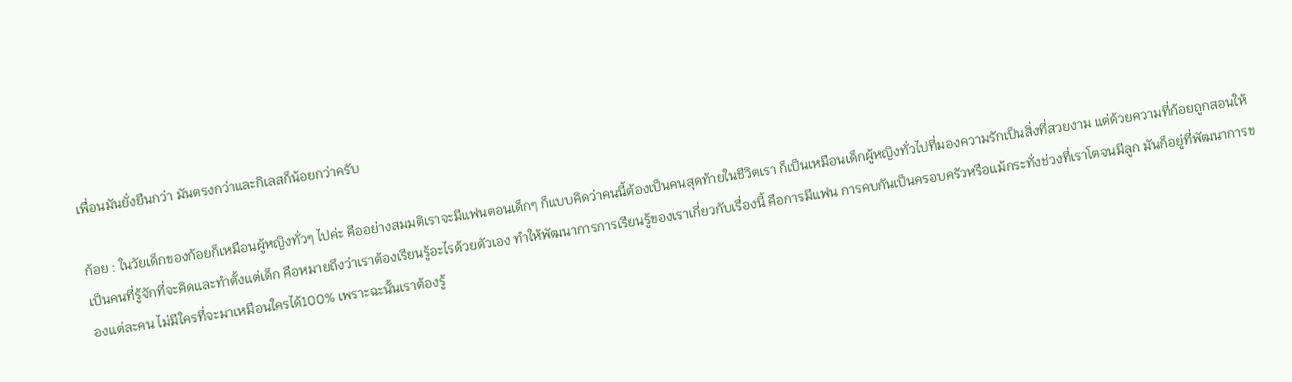เพื่อนมันยั่งยืนกว่า มันตรงกว่าและกิเลสก็น้อยกว่าครับ

ก้อย : ในวัยเด็กของก้อยก็เหมือนผู้หญิงทั่วๆ ไปค่ะ คืออย่างสมมติเราจะมีแฟนตอนเด็กๆ ก็แบบคิดว่าคนนี้ต้องเป็นคนสุดท้ายในชีวิตเรา ก็เป็นเหมือนเด็กผู้หญิงทั่วไปที่มองความรักเป็นสิ่งที่สวยงาม แต่ด้วยความที่ก้อยถูกสอนให้เป็นคนที่รู้จักที่จะคิดและทำตั้งแต่เด็ก คือหมายถึงว่าเราต้องเรียนรู้อะไรด้วยตัวเอง ทำให้พัฒนาการการเรียนรู้ของเราเกี่ยวกับเรื่องนี้ คือการมีแฟน การคบกันเป็นครอบครัวหรือแม้กระทั่งช่วงที่เราโตจนมีลูก มันก็อยู่ที่พัฒนาการของแต่ละคน ไม่มีใครที่จะมาเหมือนใครได้100% เพราะฉะนั้นเราต้องรู้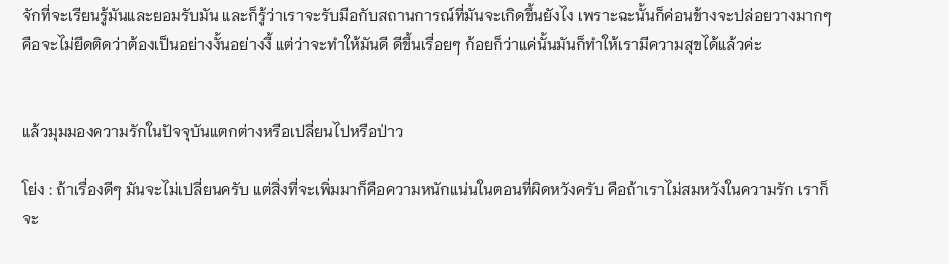จักที่จะเรียนรู้มันและยอมรับมัน และก็รู้ว่าเราจะรับมือกับสถานการณ์ที่มันจะเกิดขึ้นยังไง เพราะฉะนั้นก็ค่อนข้างจะปล่อยวางมากๆ คือจะไม่ยึดติดว่าต้องเป็นอย่างงั้นอย่างงี้ แต่ว่าจะทำให้มันดี ดีขึ้นเรื่อยๆ ก้อยก็ว่าแค่นั้นมันก็ทำให้เรามีความสุขได้แล้วค่ะ


แล้วมุมมองความรักในปัจจุบันแตกต่างหรือเปลี่ยนไปหรือป่าว

โย่ง : ถ้าเรื่องดีๆ มันจะไม่เปลี่ยนครับ แต่สิ่งที่จะเพิ่มมาก็คือความหนักแน่นในตอนที่ผิดหวังครับ คือถ้าเราไม่สมหวังในความรัก เราก็จะ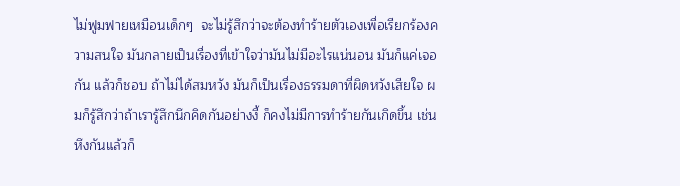ไม่ฟูมฟายเหมือนเด็กๆ  จะไม่รู้สึกว่าจะต้องทำร้ายตัวเองเพื่อเรียกร้องความสนใจ มันกลายเป็นเรื่องที่เข้าใจว่ามันไม่มีอะไรแน่นอน มันก็แค่เจอกัน แล้วก็ชอบ ถ้าไม่ได้สมหวัง มันก็เป็นเรื่องธรรมดาที่ผิดหวังเสียใจ ผมก็รู้สึกว่าถ้าเรารู้สึกนึกคิดกันอย่างงี้ ก็คงไม่มีการทำร้ายกันเกิดขึ้น เช่นหึงกันแล้วก็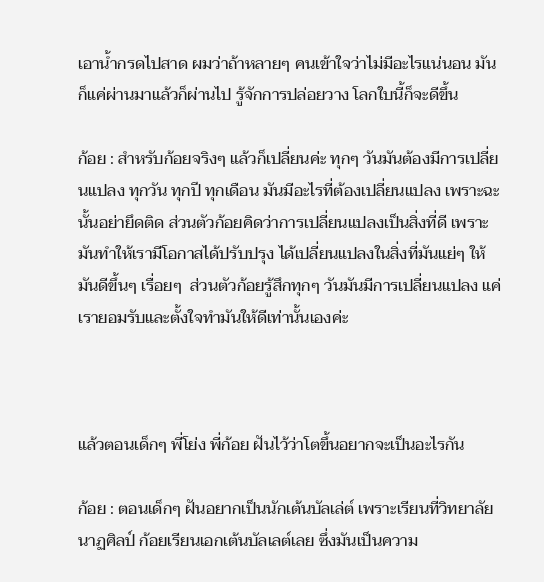เอาน้ำกรดไปสาด ผมว่าถ้าหลายๆ คนเข้าใจว่าไม่มีอะไรแน่นอน มันก็แค่ผ่านมาแล้วก็ผ่านไป รู้จักการปล่อยวาง โลกใบนี้ก็จะดีขึ้น

ก้อย : สำหรับก้อยจริงๆ แล้วก็เปลี่ยนค่ะ ทุกๆ วันมันต้องมีการเปลี่ยนแปลง ทุกวัน ทุกปี ทุกเดือน มันมีอะไรที่ต้องเปลี่ยนแปลง เพราะฉะนั้นอย่ายึดติด ส่วนตัวก้อยคิดว่าการเปลี่ยนแปลงเป็นสิ่งที่ดี เพราะมันทำให้เรามีโอกาสได้ปรับปรุง ได้เปลี่ยนแปลงในสิ่งที่มันแย่ๆ ให้มันดีขึ้นๆ เรื่อยๆ  ส่วนตัวก้อยรู้สึกทุกๆ วันมันมีการเปลี่ยนแปลง แค่เรายอมรับและตั้งใจทำมันให้ดีเท่านั้นเองค่ะ



แล้วตอนเด็กๆ พี่โย่ง พี่ก้อย ฝันไว้ว่าโตขึ้นอยากจะเป็นอะไรกัน

ก้อย : ตอนเด็กๆ ฝันอยากเป็นนักเต้นบัลเล่ต์ เพราะเรียนที่วิทยาลัยนาฏศิลป์ ก้อยเรียนเอกเต้นบัลเลต์เลย ซึ่งมันเป็นความ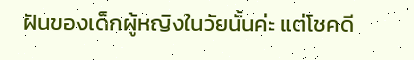ฝันของเด็กผู้หญิงในวัยนั้นค่ะ แต่โชคดี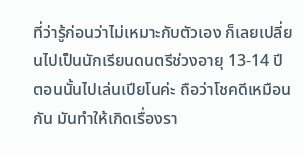ที่ว่ารู้ก่อนว่าไม่เหมาะกับตัวเอง ก็เลยเปลี่ยนไปเป็นนักเรียนดนตรีช่วงอายุ 13-14 ปี ตอนนั้นไปเล่นเปียโนค่ะ ถือว่าโชคดีเหมือนกัน มันทำให้เกิดเรื่องรา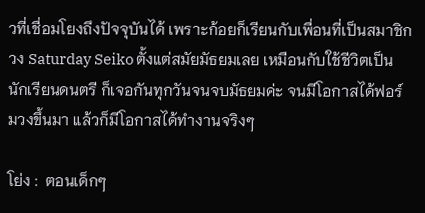วที่เชื่อมโยงถึงปัจจุบันได้ เพราะก้อยก็เรียนกับเพื่อนที่เป็นสมาชิกวง Saturday Seiko ตั้งแต่สมัยมัธยมเลย เหมือนกับใช้ชีวิตเป็นนักเรียนดนตรี ก็เจอกันทุกวันจนจบมัธยมค่ะ จนมีโอกาสได้ฟอร์มวงขึ้นมา แล้วก็มีโอกาสได้ทำงานจริงๆ

โย่ง :  ตอนเด็กๆ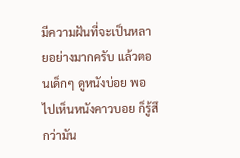มีความฝันที่จะเป็นหลายอย่างมากครับ แล้วตอนเด็กๆ ดูหนังบ่อย พอไปเห็นหนังคาวบอย ก็รู้สึกว่ามัน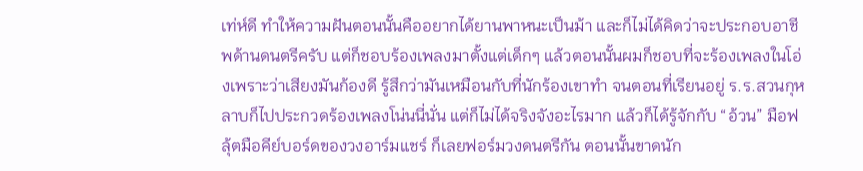เท่ห์ดี ทำให้ความฝันตอนนั้นคืออยากได้ยานพาหนะเป็นม้า และก็ไม่ได้คิดว่าจะประกอบอาชีพด้านดนตรีครับ แต่ก็ชอบร้องเพลงมาตั้งแต่เด็กๆ แล้วตอนนั้นผมก็ชอบที่จะร้องเพลงในโอ่งเพราะว่าเสียงมันก้องดี รู้สึกว่ามันเหมือนกับที่นักร้องเขาทำ จนตอนที่เรียนอยู่ ร.ร.สวนกุหลาบก็ไปประกวดร้องเพลงโน่นนี่นั่น แต่ก็ไม่ได้จริงจังอะไรมาก แล้วก็ได้รู้จักกับ “อ้วน” มือฟลุ้ตมือคีย์บอร์ดของวงอาร์มแชร์ ก็เลยฟอร์มวงดนตรีกัน ตอนนั้นขาดนัก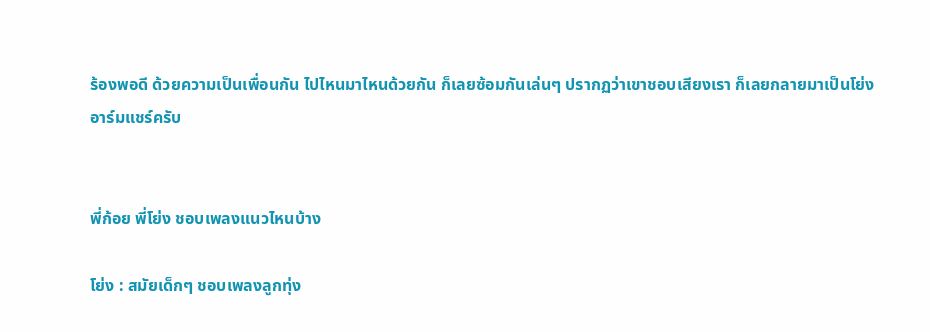ร้องพอดี ด้วยความเป็นเพื่อนกัน ไปไหนมาไหนด้วยกัน ก็เลยซ้อมกันเล่นๆ ปรากฏว่าเขาชอบเสียงเรา ก็เลยกลายมาเป็นโย่งอาร์มแชร์ครับ


พี่ก้อย พี่โย่ง ชอบเพลงแนวไหนบ้าง

โย่ง : สมัยเด็กๆ ชอบเพลงลูกทุ่ง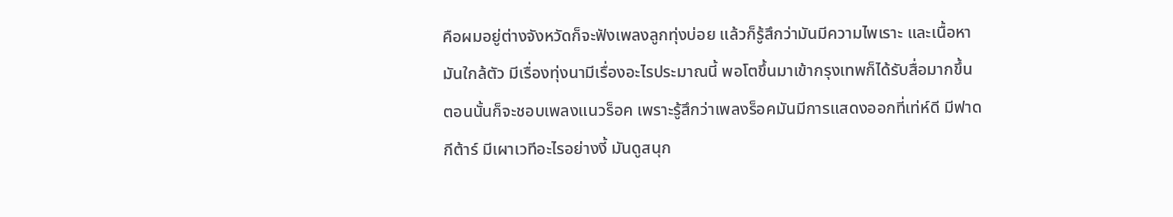คือผมอยู่ต่างจังหวัดก็จะฟังเพลงลูกทุ่งบ่อย แล้วก็รู้สึกว่ามันมีความไพเราะ และเนื้อหามันใกล้ตัว มีเรื่องทุ่งนามีเรื่องอะไรประมาณนี้ พอโตขึ้นมาเข้ากรุงเทพก็ได้รับสื่อมากขึ้น ตอนนั้นก็จะชอบเพลงแนวร็อค เพราะรู้สึกว่าเพลงร็อคมันมีการแสดงออกที่เท่ห์ดี มีฟาดกีต้าร์ มีเผาเวทีอะไรอย่างงี้ มันดูสนุก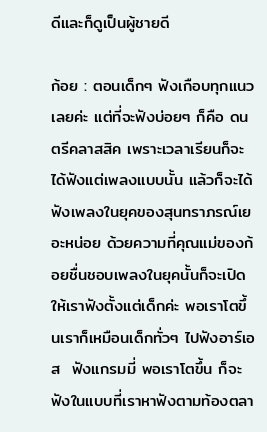ดีและก็ดูเป็นผู้ชายดี

ก้อย : ตอนเด็กๆ ฟังเกือบทุกแนวเลยค่ะ แต่ที่จะฟังบ่อยๆ ก็คือ ดนตรีคลาสสิค เพราะเวลาเรียนก็จะได้ฟังแต่เพลงแบบนั้น แล้วก็จะได้ฟังเพลงในยุคของสุนทราภรณ์เยอะหน่อย ด้วยความที่คุณแม่ของก้อยชื่นชอบเพลงในยุคนั้นก็จะเปิดให้เราฟังตั้งแต่เด็กค่ะ พอเราโตขึ้นเราก็เหมือนเด็กทั่วๆ ไปฟังอาร์เอส  ฟังแกรมมี่ พอเราโตขึ้น ก็จะฟังในแบบที่เราหาฟังตามท้องตลา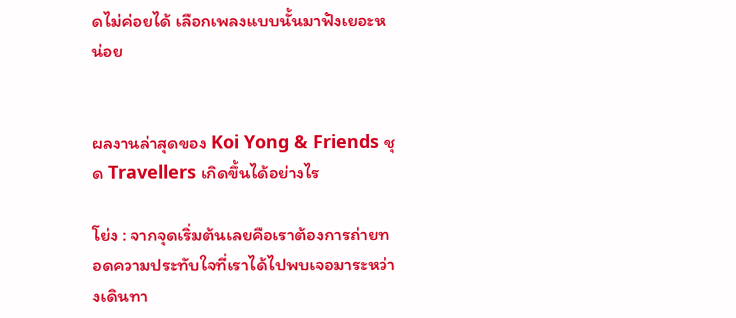ดไม่ค่อยได้ เลือกเพลงแบบนั้นมาฟังเยอะหน่อย


ผลงานล่าสุดของ Koi Yong & Friends ชุด Travellers เกิดขึ้นได้อย่างไร

โย่ง : จากจุดเริ่มต้นเลยคือเราต้องการถ่ายทอดความประทับใจที่เราได้ไปพบเจอมาระหว่างเดินทา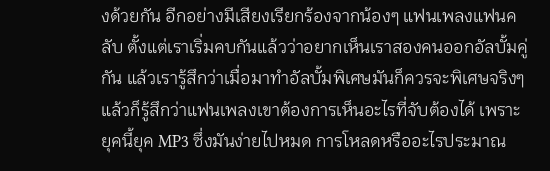งด้วยกัน อีกอย่างมีเสียงเรียกร้องจากน้องๆ แฟนเพลงแฟนคลับ ตั้งแต่เราเริ่มคบกันแล้วว่าอยากเห็นเราสองคนออกอัลบั้มคู่กัน แล้วเรารู้สึกว่าเมื่อมาทำอัลบั้มพิเศษมันก็ควรจะพิเศษจริงๆ แล้วก็รู้สึกว่าแฟนเพลงเขาต้องการเห็นอะไรที่จับต้องได้ เพราะยุคนี้ยุค MP3 ซึ่งมันง่ายไปหมด การโหลดหรืออะไรประมาณ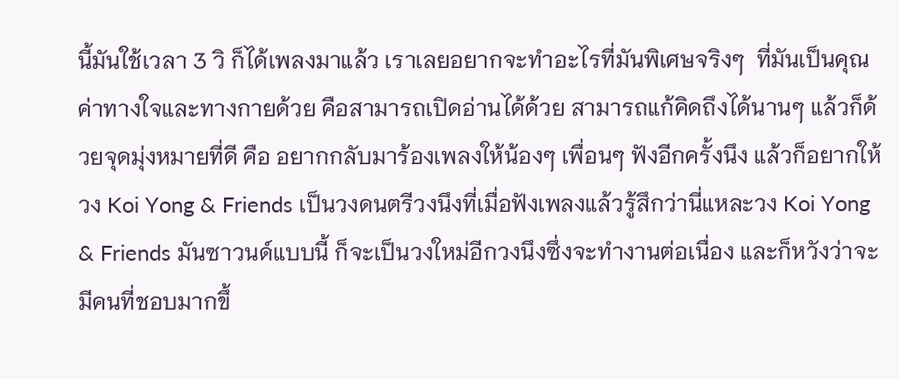นี้มันใช้เวลา 3 วิ ก็ได้เพลงมาแล้ว เราเลยอยากจะทำอะไรที่มันพิเศษจริงๆ  ที่มันเป็นคุณค่าทางใจและทางกายด้วย คือสามารถเปิดอ่านได้ด้วย สามารถแก้คิดถึงได้นานๆ แล้วก็ด้วยจุดมุ่งหมายที่ดี คือ อยากกลับมาร้องเพลงให้น้องๆ เพื่อนๆ ฟังอีกครั้งนึง แล้วก็อยากให้วง Koi Yong & Friends เป็นวงดนตรีวงนึงที่เมื่อฟังเพลงแล้วรู้สึกว่านี่แหละวง Koi Yong & Friends มันซาวนด์แบบนี้ ก็จะเป็นวงใหม่อีกวงนึงซึ่งจะทำงานต่อเนื่อง และก็หวังว่าจะมีคนที่ชอบมากขึ้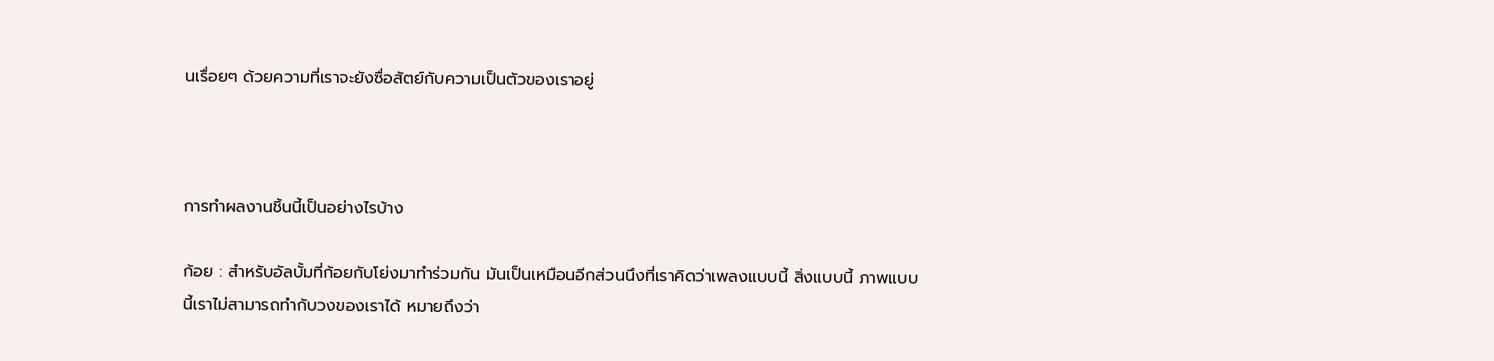นเรื่อยๆ ด้วยความที่เราจะยังซื่อสัตย์กับความเป็นตัวของเราอยู่



การทำผลงานชิ้นนี้เป็นอย่างไรบ้าง

ก้อย : สำหรับอัลบั้มที่ก้อยกับโย่งมาทำร่วมกัน มันเป็นเหมือนอีกส่วนนึงที่เราคิดว่าเพลงแบบนี้ สิ่งแบบนี้ ภาพแบบนี้เราไม่สามารถทำกับวงของเราได้ หมายถึงว่า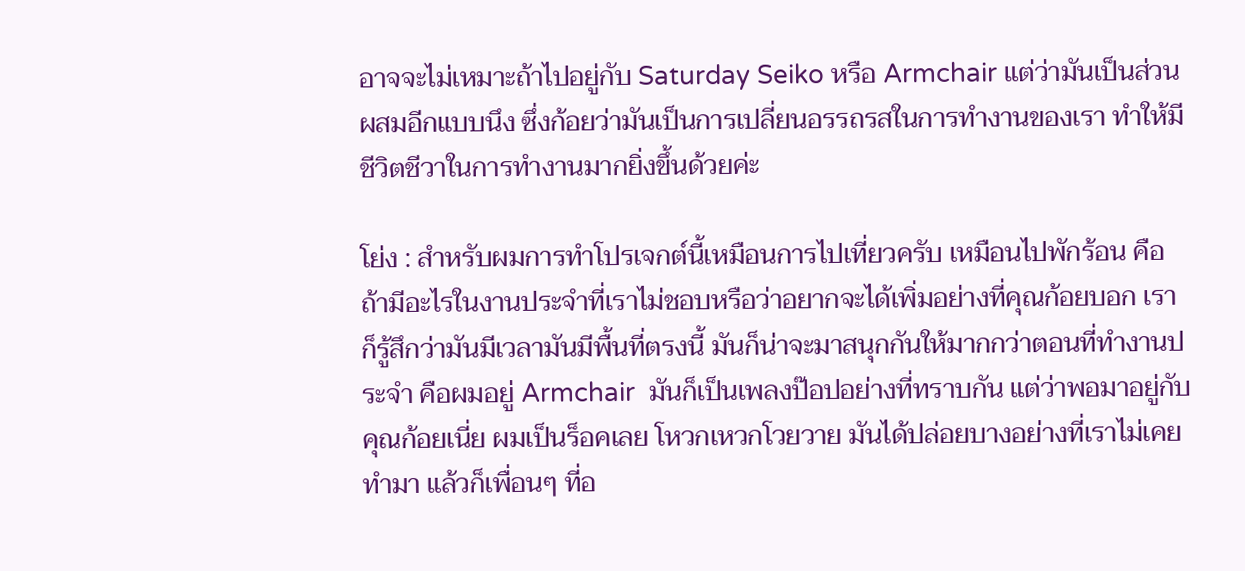อาจจะไม่เหมาะถ้าไปอยู่กับ Saturday Seiko หรือ Armchair แต่ว่ามันเป็นส่วนผสมอีกแบบนึง ซึ่งก้อยว่ามันเป็นการเปลี่ยนอรรถรสในการทำงานของเรา ทำให้มีชีวิตชีวาในการทำงานมากยิ่งขึ้นด้วยค่ะ

โย่ง : สำหรับผมการทำโปรเจกต์นี้เหมือนการไปเที่ยวครับ เหมือนไปพักร้อน คือถ้ามีอะไรในงานประจำที่เราไม่ชอบหรือว่าอยากจะได้เพิ่มอย่างที่คุณก้อยบอก เราก็รู้สึกว่ามันมีเวลามันมีพื้นที่ตรงนี้ มันก็น่าจะมาสนุกกันให้มากกว่าตอนที่ทำงานประจำ คือผมอยู่ Armchair  มันก็เป็นเพลงป๊อปอย่างที่ทราบกัน แต่ว่าพอมาอยู่กับคุณก้อยเนี่ย ผมเป็นร็อคเลย โหวกเหวกโวยวาย มันได้ปล่อยบางอย่างที่เราไม่เคยทำมา แล้วก็เพื่อนๆ ที่อ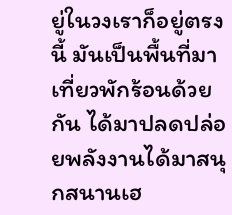ยู่ในวงเราก็อยู่ตรงนี้ มันเป็นพื้นที่มาเที่ยวพักร้อนด้วยกัน ได้มาปลดปล่อยพลังงานได้มาสนุกสนานเฮ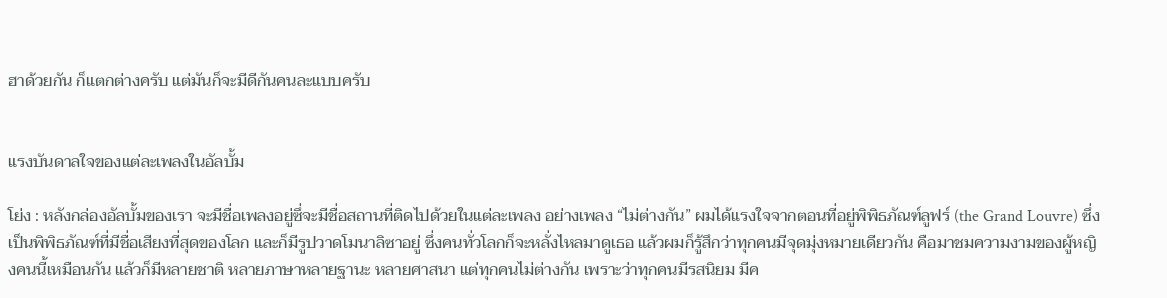ฮาด้วยกัน ก็แตกต่างครับ แต่มันก็จะมีดีกันคนละแบบครับ


แรงบันดาลใจของแต่ละเพลงในอัลบั้ม

โย่ง : หลังกล่องอัลบั้มของเรา จะมีชื่อเพลงอยู่ซึ่จะมีชื่อสถานที่ติดไปด้วยในแต่ละเพลง อย่างเพลง “ไม่ต่างกัน” ผมได้แรงใจจากตอนที่อยู่พิพิธภัณฑ์ลูฟร์ (the Grand Louvre) ซึ่งเป็นพิพิธภัณฑ์ที่มีชื่อเสียงที่สุดของโลก และก็มีรูปวาดโมนาลิซาอยู่ ซึ่งคนทั่วโลกก็จะหลั่งไหลมาดูเธอ แล้วผมก็รู้สึกว่าทุกคนมีจุดมุ่งหมายเดียวกัน คือมาชมความงามของผู้หญิงคนนี้เหมือนกัน แล้วก็มีหลายชาติ หลายภาษาหลายฐานะ หลายศาสนา แต่ทุกคนไม่ต่างกัน เพราะว่าทุกคนมีรสนิยม มีค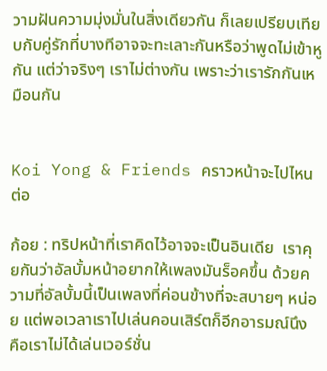วามฝันความมุ่งมั่นในสิ่งเดียวกัน ก็เลยเปรียบเทียบกับคู่รักที่บางทีอาจจะทะเลาะกันหรือว่าพูดไม่เข้าหูกัน แต่ว่าจริงๆ เราไม่ต่างกัน เพราะว่าเรารักกันเหมือนกัน


Koi Yong & Friends คราวหน้าจะไปไหนต่อ

ก้อย : ทริปหน้าที่เราคิดไว้อาจจะเป็นอินเดีย  เราคุยกันว่าอัลบั้มหน้าอยากให้เพลงมันร็อคขึ้น ด้วยความที่อัลบั้มนี้เป็นเพลงที่ค่อนข้างที่จะสบายๆ หน่อย แต่พอเวลาเราไปเล่นคอนเสิร์ตก็อีกอารมณ์นึง คือเราไม่ได้เล่นเวอร์ชั่น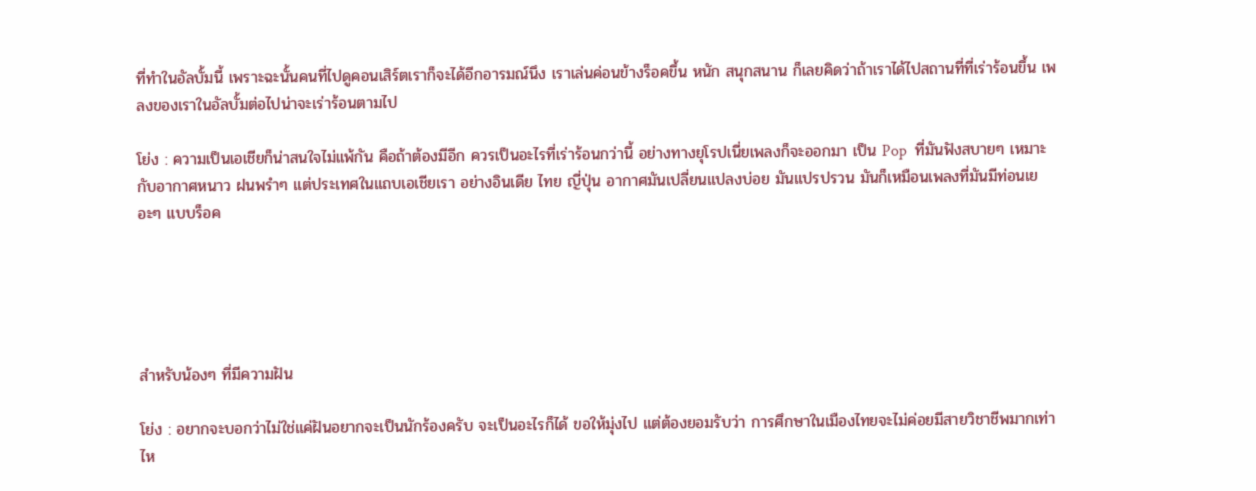ที่ทำในอัลบั้มนี้ เพราะฉะนั้นคนที่ไปดูคอนเสิร์ตเราก็จะได้อีกอารมณ์นึง เราเล่นค่อนข้างร็อคขึ้น หนัก สนุกสนาน ก็เลยคิดว่าถ้าเราได้ไปสถานที่ที่เร่าร้อนขึ้น เพลงของเราในอัลบั้มต่อไปน่าจะเร่าร้อนตามไป

โย่ง : ความเป็นเอเชียก็น่าสนใจไม่แพ้กัน คือถ้าต้องมีอีก ควรเป็นอะไรที่เร่าร้อนกว่านี้ อย่างทางยุโรปเนี่ยเพลงก็จะออกมา เป็น Pop  ที่มันฟังสบายๆ เหมาะกับอากาศหนาว ฝนพรำๆ แต่ประเทศในแถบเอเชียเรา อย่างอินเดีย ไทย ญี่ปุ่น อากาศมันเปลี่ยนแปลงบ่อย มันแปรปรวน มันก็เหมือนเพลงที่มันมีท่อนเยอะๆ แบบร็อค





สำหรับน้องๆ ที่มีความฝัน

โย่ง : อยากจะบอกว่าไม่ใช่แค่ฝันอยากจะเป็นนักร้องครับ จะเป็นอะไรก็ได้ ขอให้มุ่งไป แต่ต้องยอมรับว่า การศึกษาในเมืองไทยจะไม่ค่อยมีสายวิชาชีพมากเท่าไห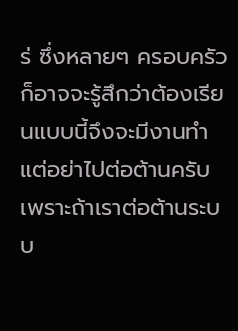ร่ ซึ่งหลายๆ ครอบครัวก็อาจจะรู้สึกว่าต้องเรียนแบบนี้จึงจะมีงานทำ แต่อย่าไปต่อต้านครับ เพราะถ้าเราต่อต้านระบบ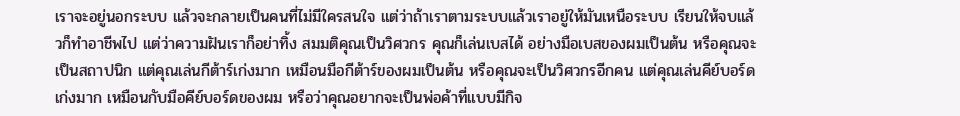เราจะอยู่นอกระบบ แล้วจะกลายเป็นคนที่ไม่มีใครสนใจ แต่ว่าถ้าเราตามระบบแล้วเราอยู่ให้มันเหนือระบบ เรียนให้จบแล้วก็ทำอาชีพไป แต่ว่าความฝันเราก็อย่าทิ้ง สมมติคุณเป็นวิศวกร คุณก็เล่นเบสได้ อย่างมือเบสของผมเป็นต้น หรือคุณจะเป็นสถาปนิก แต่คุณเล่นกีต้าร์เก่งมาก เหมือนมือกีต้าร์ของผมเป็นต้น หรือคุณจะเป็นวิศวกรอีกคน แต่คุณเล่นคีย์บอร์ดเก่งมาก เหมือนกับมือคีย์บอร์ดของผม หรือว่าคุณอยากจะเป็นพ่อค้าที่แบบมีกิจ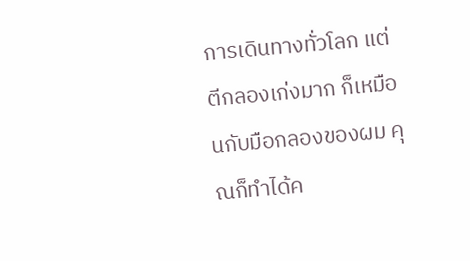การเดินทางทั่วโลก แต่ตีกลองเก่งมาก ก็เหมือนกับมือกลองของผม คุณก็ทำได้ค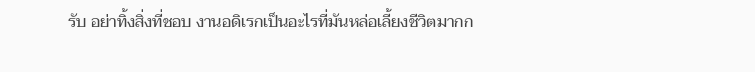รับ อย่าทิ้งสิ่งที่ชอบ งานอดิเรกเป็นอะไรที่มันหล่อเลี้ยงชีวิตมากก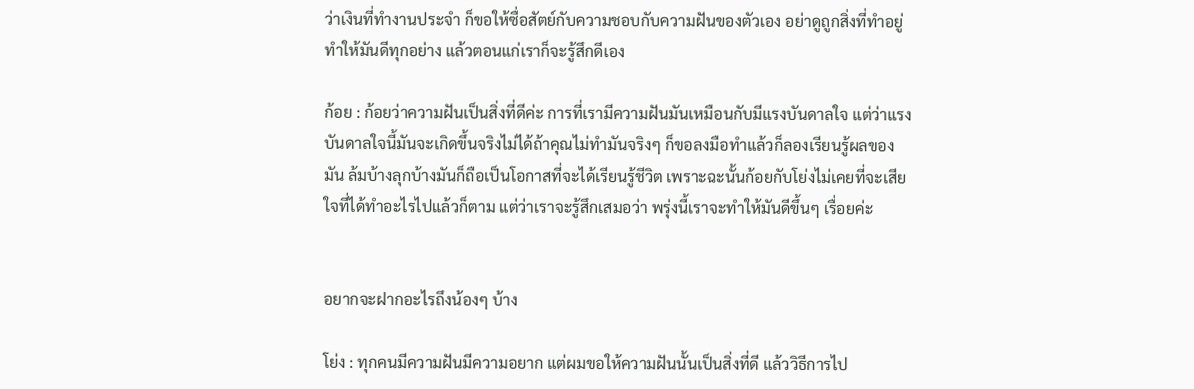ว่าเงินที่ทำงานประจำ ก็ขอให้ซื่อสัตย์กับความชอบกับความฝันของตัวเอง อย่าดูถูกสิ่งที่ทำอยู่ ทำให้มันดีทุกอย่าง แล้วตอนแก่เราก็จะรู้สึกดีเอง

ก้อย : ก้อยว่าความฝันเป็นสิ่งที่ดีค่ะ การที่เรามีความฝันมันเหมือนกับมีแรงบันดาลใจ แต่ว่าแรงบันดาลใจนี้มันจะเกิดขึ้นจริงไม่ได้ถ้าคุณไม่ทำมันจริงๆ ก็ขอลงมือทำแล้วก็ลองเรียนรู้ผลของมัน ล้มบ้างลุกบ้างมันก็ถือเป็นโอกาสที่จะได้เรียนรู้ชีวิต เพราะฉะนั้นก้อยกับโย่งไม่เคยที่จะเสียใจที่ได้ทำอะไรไปแล้วก็ตาม แต่ว่าเราจะรู้สึกเสมอว่า พรุ่งนี้เราจะทำให้มันดีขึ้นๆ เรื่อยค่ะ


อยากจะฝากอะไรถึงน้องๆ บ้าง

โย่ง : ทุกคนมีความฝันมีความอยาก แต่ผมขอให้ความฝันนั้นเป็นสิ่งที่ดี แล้ววิธีการไป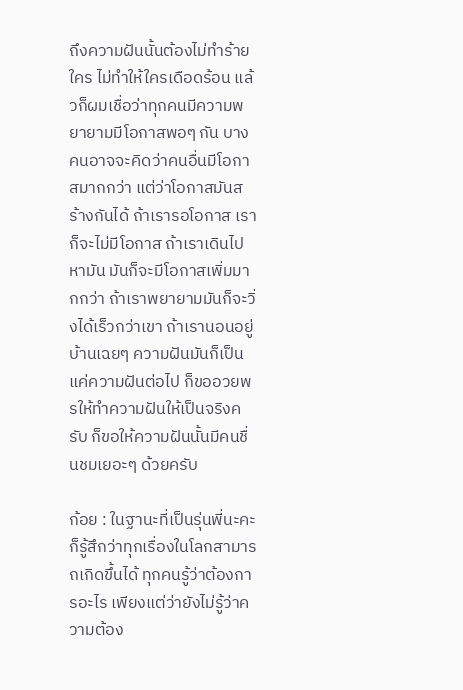ถึงความฝันนั้นต้องไม่ทำร้ายใคร ไม่ทำให้ใครเดือดร้อน แล้วก็ผมเชื่อว่าทุกคนมีความพยายามมีโอกาสพอๆ กัน บางคนอาจจะคิดว่าคนอื่นมีโอกาสมากกว่า แต่ว่าโอกาสมันสร้างกันได้ ถ้าเรารอโอกาส เราก็จะไม่มีโอกาส ถ้าเราเดินไปหามัน มันก็จะมีโอกาสเพิ่มมากกว่า ถ้าเราพยายามมันก็จะวิ่งได้เร็วกว่าเขา ถ้าเรานอนอยู่บ้านเฉยๆ ความฝันมันก็เป็นแค่ความฝันต่อไป ก็ขออวยพรให้ทำความฝันให้เป็นจริงครับ ก็ขอให้ความฝันนั้นมีคนชื่นชมเยอะๆ ด้วยครับ

ก้อย : ในฐานะที่เป็นรุ่นพี่นะคะ ก็รู้สึกว่าทุกเรื่องในโลกสามารถเกิดขึ้นได้ ทุกคนรู้ว่าต้องการอะไร เพียงแต่ว่ายังไม่รู้ว่าความต้อง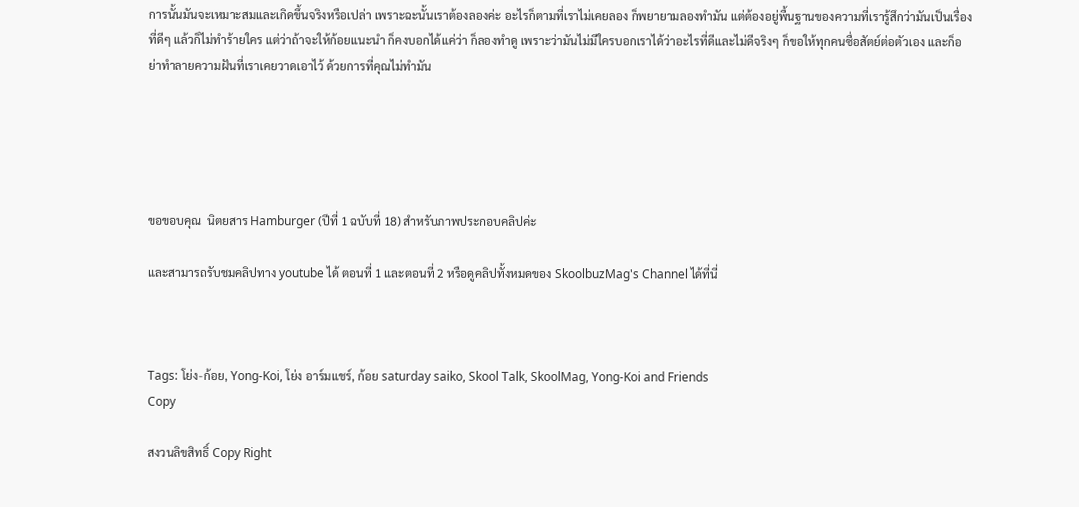การนั้นมันจะเหมาะสมและเกิดขึ้นจริงหรือเปล่า เพราะฉะนั้นเราต้องลองค่ะ อะไรก็ตามที่เราไม่เคยลอง ก็พยายามลองทำมัน แต่ต้องอยู่พื้นฐานของความที่เรารู้สึกว่ามันเป็นเรื่องที่ดีๆ แล้วก็ไม่ทำร้ายใคร แต่ว่าถ้าจะให้ก้อยแนะนำ ก็คงบอกได้แค่ว่า ก็ลองทำดู เพราะว่ามันไม่มีใครบอกเราได้ว่าอะไรที่ดีและไม่ดีจริงๆ ก็ขอให้ทุกคนซื่อสัตย์ต่อตัวเอง และก็อย่าทำลายความฝันที่เราเคยวาดเอาไว้ ด้วยการที่คุณไม่ทำมัน





ขอขอบคุณ  นิตยสาร Hamburger (ปีที่ 1 ฉบับที่ 18) สำหรับภาพประกอบคลิปค่ะ

และสามารถรับชมคลิปทาง youtube ได้ ตอนที่ 1 และตอนที่ 2 หรือดูคลิปทั้งหมดของ SkoolbuzMag's Channel ได้ที่นี่



Tags: โย่ง-ก้อย, Yong-Koi, โย่ง อาร์มแชร์, ก้อย saturday saiko, Skool Talk, SkoolMag, Yong-Koi and Friends
Copy

สงวนลิขสิทธิ์ Copy Right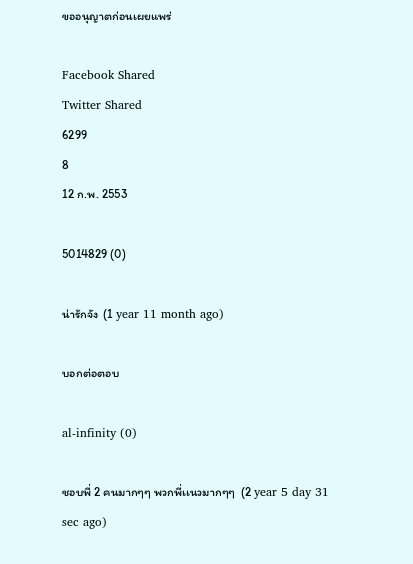ขออนุญาตก่อนเผยแพร่

Facebook Shared
Twitter Shared
6299
8
12 ก.พ. 2553

5014829 (0)

น่ารักจัง  (1 year 11 month ago)

บอกต่อตอบ

al-infinity (0)

ชอบพี่ 2 คนมากๆๆ พวกพี่เเนวมากๆๆ  (2 year 5 day 31 sec ago)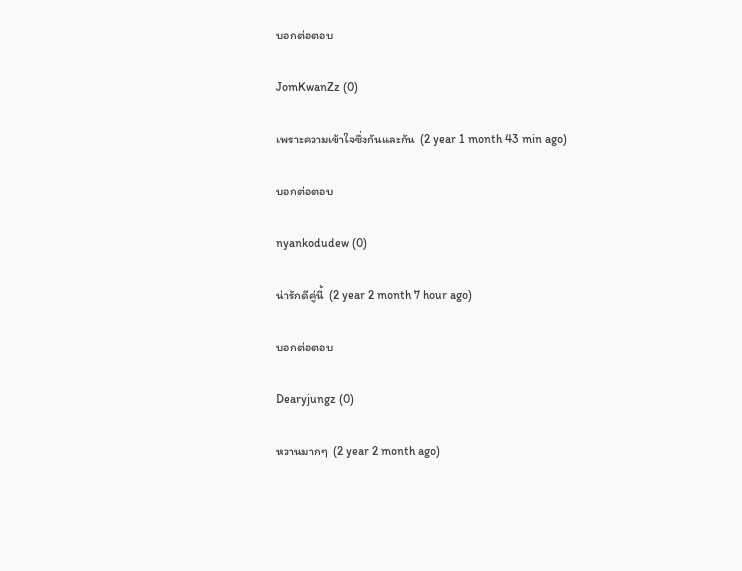บอกต่อตอบ

JomKwanZz (0)

เพราะความเข้าใจซึ่งกันและกัน  (2 year 1 month 43 min ago)

บอกต่อตอบ

nyankodudew (0)

น่ารักดีคู่นี้  (2 year 2 month 7 hour ago)

บอกต่อตอบ

Dearyjungz (0)

หวานมากๆ  (2 year 2 month ago)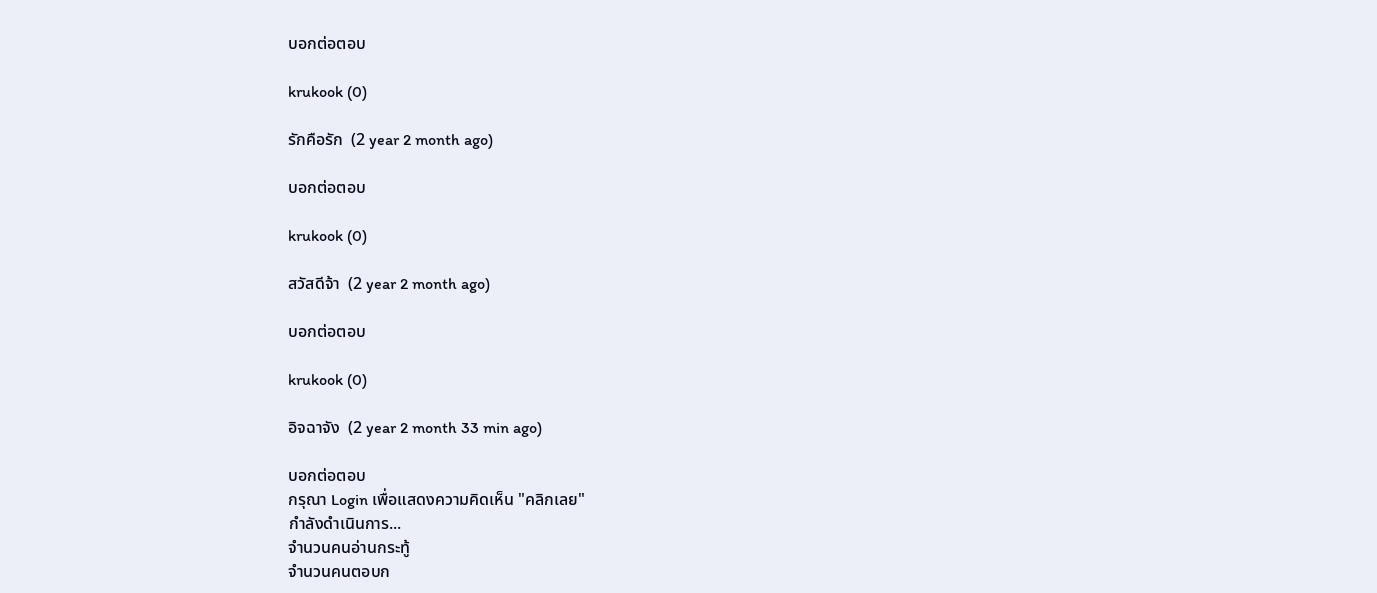บอกต่อตอบ

krukook (0)

รักคือรัก  (2 year 2 month ago)

บอกต่อตอบ

krukook (0)

สวัสดีจ้า  (2 year 2 month ago)

บอกต่อตอบ

krukook (0)

อิจฉาจัง  (2 year 2 month 33 min ago)

บอกต่อตอบ
กรุณา Login เพื่อแสดงความคิดเห็น "คลิกเลย"
กำลังดำเนินการ...
จำนวนคนอ่านกระทู้
จำนวนคนตอบก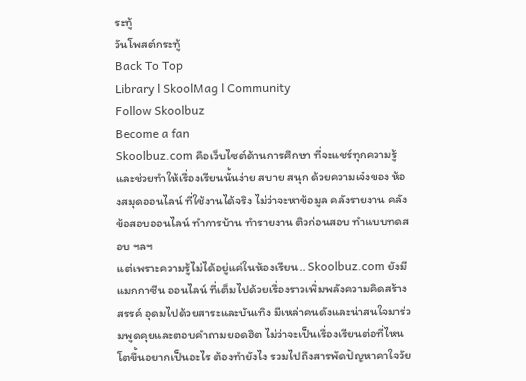ระทู้
วันโพสต์กระทู้
Back To Top
Library l SkoolMag l Community
Follow Skoolbuz
Become a fan
Skoolbuz.com คือเว็บไซต์ด้านการศึกษา ที่จะแชร์ทุกความรู้และช่วยทำให้เรื่องเรียนนั้นง่าย สบาย สนุก ด้วยความเจ๋งของ ห้องสมุดออนไลน์ ที่ใช้งานได้จริง ไม่ว่าจะหาข้อมูล คลังรายงาน คลังข้อสอบออนไลน์ ทำการบ้าน ทำรายงาน ติวก่อนสอบ ทำแบบทดสอบ ฯลฯ
แต่เพราะความรู้ไม่ได้อยู่แค่ในห้องเรียน.. Skoolbuz.com ยังมี แมกกาซีน ออนไลน์ ที่เต็มไปด้วยเรื่องราวเพิ่มพลังความคิดสร้างสรรค์ อุดมไปด้วยสาระและบันเทิง มีเหล่าคนดังและน่าสนใจมาร่วมพูดคุยและตอบคำถามยอดฮิต ไม่ว่าจะเป็นเรื่องเรียนต่อที่ไหน โตขึ้นอยากเป็นอะไร ต้องทำยังไง รวมไปถึงสารพัดปัญหาคาใจวัย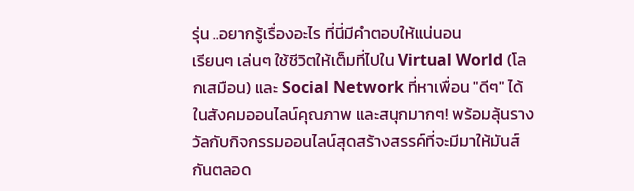รุ่น ..อยากรู้เรื่องอะไร ที่นี่มีคำตอบให้แน่นอน
เรียนๆ เล่นๆ ใช้ชีวิตให้เต็มที่ไปใน Virtual World (โลกเสมือน) และ Social Network ที่หาเพื่อน "ดีๆ" ได้ในสังคมออนไลน์คุณภาพ และสนุกมากๆ! พร้อมลุ้นรางวัลกับกิจกรรมออนไลน์สุดสร้างสรรค์ที่จะมีมาให้มันส์กันตลอด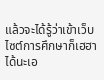แล้วจะได้รู้ว่าเข้าเว็บไซต์การศึกษาก็เฮฮาได้นะเอ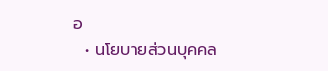อ
  • นโยบายส่วนบุคคล